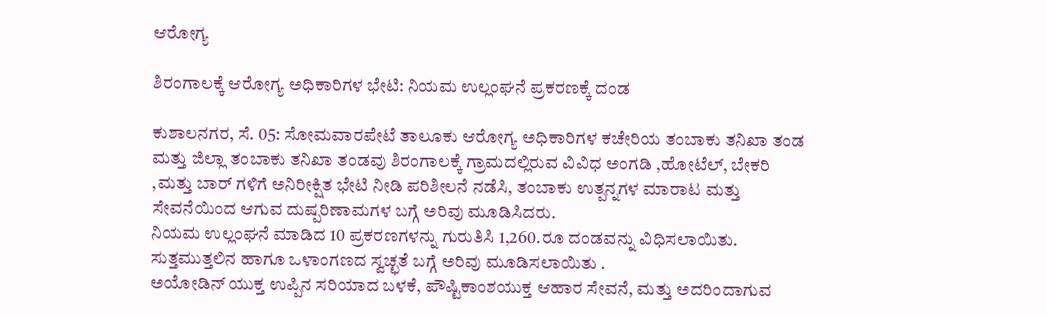ಆರೋಗ್ಯ

ಶಿರಂಗಾಲಕ್ಕೆ ಆರೋಗ್ಯ ಅಧಿಕಾರಿಗಳ ಭೇಟಿ: ನಿಯಮ ಉಲ್ಲಂಘನೆ ಪ್ರಕರಣಕ್ಕೆ ದಂಡ

ಕುಶಾಲನಗರ, ಸೆ. 05: ಸೋಮವಾರಪೇಟೆ ತಾಲೂಕು ಆರೋಗ್ಯ ಅಧಿಕಾರಿಗಳ ಕಚೇರಿಯ ತಂಬಾಕು ತನಿಖಾ ತಂಡ ಮತ್ತು ಜಿಲ್ಲಾ ತಂಬಾಕು ತನಿಖಾ ತಂಡವು ಶಿರಂಗಾಲಕ್ಕೆ ಗ್ರಾಮದಲ್ಲಿರುವ ವಿವಿಧ ಅಂಗಡಿ ,ಹೋಟೆಲ್, ಬೇಕರಿ ,ಮತ್ತು ಬಾರ್ ಗಳಿಗೆ ಅನಿರೀಕ್ಷಿತ ಭೇಟಿ ನೀಡಿ ಪರಿಶೀಲನೆ ನಡೆಸಿ, ತಂಬಾಕು ಉತ್ಪನ್ನಗಳ ಮಾರಾಟ ಮತ್ತು ಸೇವನೆಯಿಂದ ಆಗುವ ದುಷ್ಪರಿಣಾಮಗಳ ಬಗ್ಗೆ ಅರಿವು ಮೂಡಿಸಿದರು.
ನಿಯಮ ಉಲ್ಲಂಘನೆ ಮಾಡಿದ 10 ಪ್ರಕರಣಗಳನ್ನು ಗುರುತಿಸಿ 1,260.ರೂ ದಂಡವನ್ನು ವಿಧಿಸಲಾಯಿತು. ಸುತ್ತಮುತ್ತಲಿನ ಹಾಗೂ ಒಳಾಂಗಣದ ಸ್ವಚ್ಛತೆ ಬಗ್ಗೆ ಅರಿವು ಮೂಡಿಸಲಾಯಿತು .
ಅಯೋಡಿನ್ ಯುಕ್ತ ಉಪ್ಪಿನ ಸರಿಯಾದ ಬಳಕೆ, ಪೌಷ್ಟಿಕಾಂಶಯುಕ್ತ ಆಹಾರ ಸೇವನೆ, ಮತ್ತು ಅದರಿಂದಾಗುವ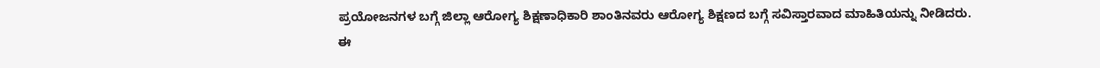ಪ್ರಯೋಜನಗಳ ಬಗ್ಗೆ ಜಿಲ್ಲಾ ಆರೋಗ್ಯ ಶಿಕ್ಷಣಾಧಿಕಾರಿ ಶಾಂತಿನವರು ಆರೋಗ್ಯ ಶಿಕ್ಷಣದ ಬಗ್ಗೆ ಸವಿಸ್ತಾರವಾದ ಮಾಹಿತಿಯನ್ನು ನೀಡಿದರು.
ಈ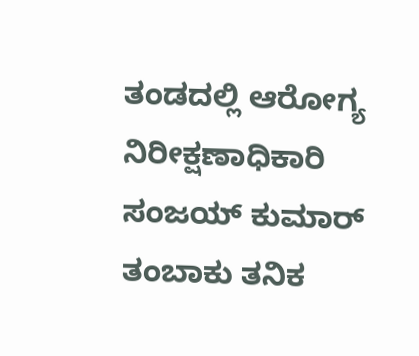ತಂಡದಲ್ಲಿ ಆರೋಗ್ಯ ನಿರೀಕ್ಷಣಾಧಿಕಾರಿ ಸಂಜಯ್ ಕುಮಾರ್ ತಂಬಾಕು ತನಿಕ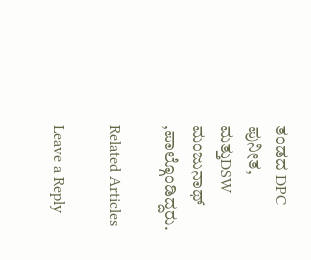ತಂಡದ DPC ಪುನೀತ, ಮತ್ತುDSW ಮಂಜುನಾಥ್ ,ಪಾಲ್ಗೊಂಡಿದ್ದರು.

Related Articles

Leave a Reply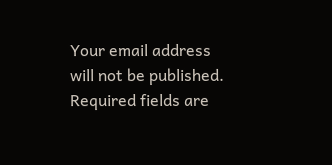Your email address will not be published. Required fields are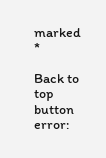marked *

Back to top button
error: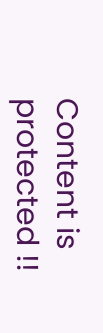Content is protected !!